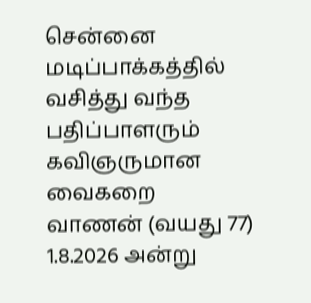சென்னை மடிப்பாக்கத்தில் வசித்து வந்த பதிப்பாளரும் கவிஞருமான வைகறை வாணன் (வயது 77) 1.8.2026 அன்று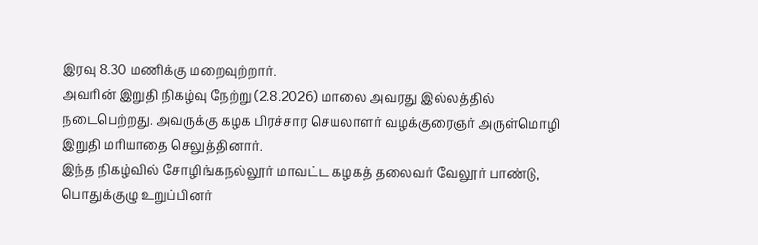இரவு 8.30 மணிக்கு மறைவுற்றார்.
அவரின் இறுதி நிகழ்வு நேற்று (2.8.2026) மாலை அவரது இல்லத்தில் நடைபெற்றது. அவருக்கு கழக பிரச்சார செயலாளர் வழக்குரைஞர் அருள்மொழி இறுதி மரியாதை செலுத்தினார்.
இந்த நிகழ்வில் சோழிங்கநல்லூர் மாவட்ட கழகத் தலைவர் வேலூர் பாண்டு, பொதுக்குழு உறுப்பினர்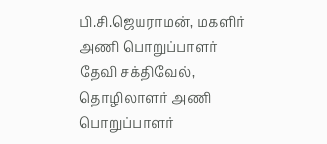பி.சி.ஜெயராமன், மகளிர் அணி பொறுப்பாளர் தேவி சக்திவேல், தொழிலாளர் அணி பொறுப்பாளர்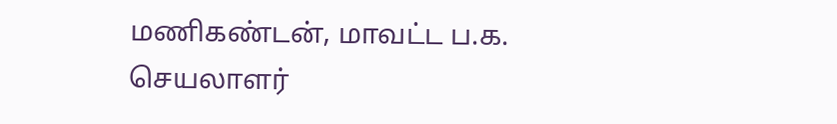மணிகண்டன், மாவட்ட ப.க. செயலாளர்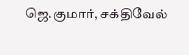ஜெ.குமார், சக்திவேல்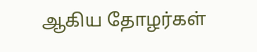ஆகிய தோழர்கள்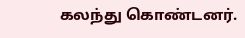கலந்து கொண்டனர்.